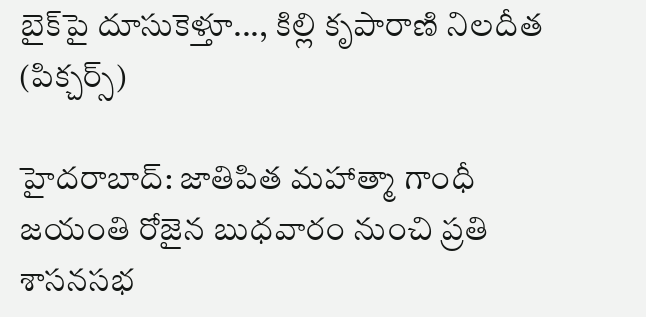బైక్‌పై దూసుకెళ్తూ..., కిల్లి కృపారాణి నిలదీత (పిక్చర్స్)

హైదరాబాద్: జాతిపిత మహాత్మా గాంధీ జయంతి రోజైన బుధవారం నుంచి ప్రతి శాసనసభ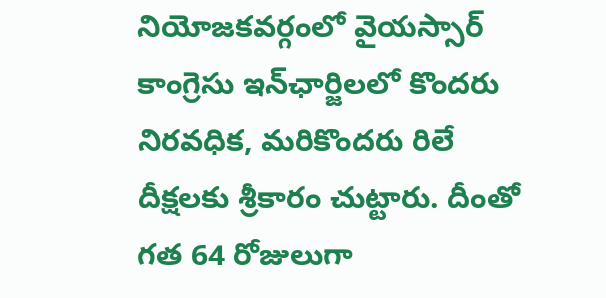నియోజకవర్గంలో వైయస్సార్ కాంగ్రెసు ఇన్‌ఛార్జిలలో కొందరు నిరవధిక, మరికొందరు రిలే దీక్షలకు శ్రీకారం చుట్టారు. దీంతో గత 64 రోజులుగా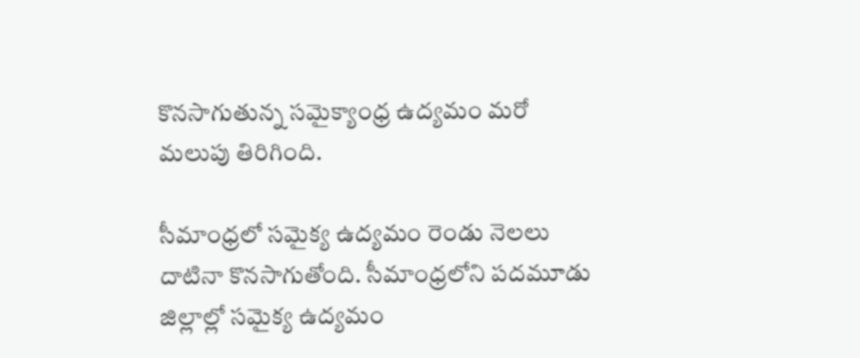కొనసాగుతున్న సమైక్యాంధ్ర ఉద్యమం మరో మలుపు తిరిగింది.

సీమాంధ్రలో సమైక్య ఉద్యమం రెండు నెలలు దాటినా కొనసాగుతోంది. సీమాంధ్రలోని పదమూడు జిల్లాల్లో సమైక్య ఉద్యమం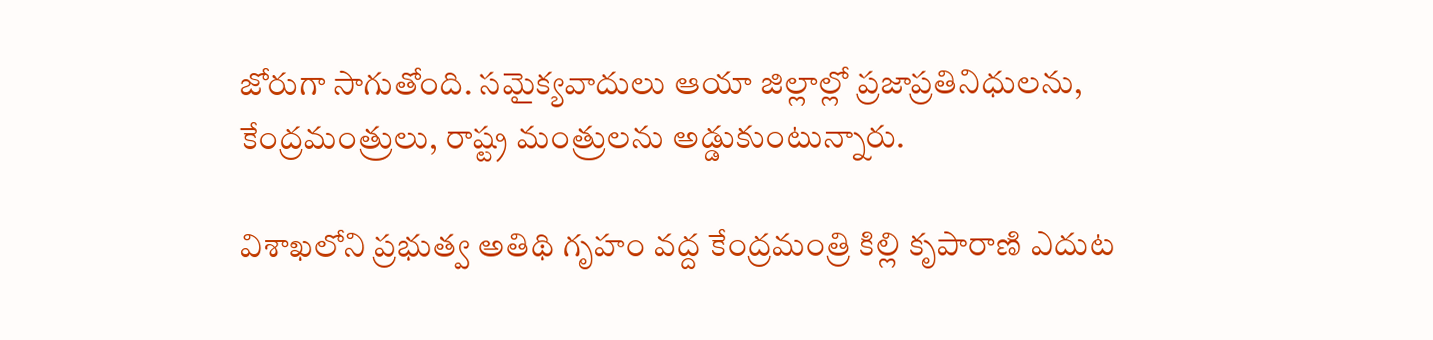జోరుగా సాగుతోంది. సమైక్యవాదులు ఆయా జిల్లాల్లో ప్రజాప్రతినిధులను, కేంద్రమంత్రులు, రాష్ట్ర మంత్రులను అడ్డుకుంటున్నారు.

విశాఖలోని ప్రభుత్వ అతిథి గృహం వద్ద కేంద్రమంత్రి కిల్లి కృపారాణి ఎదుట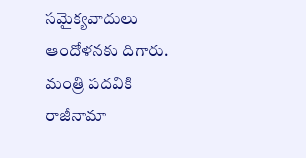సమైక్యవాదులు ఆందోళనకు దిగారు. మంత్రి పదవికి రాజీనామా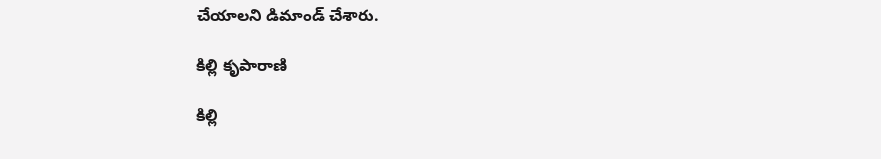చేయాలని డిమాండ్ చేశారు.

కిల్లి కృపారాణి

కిల్లి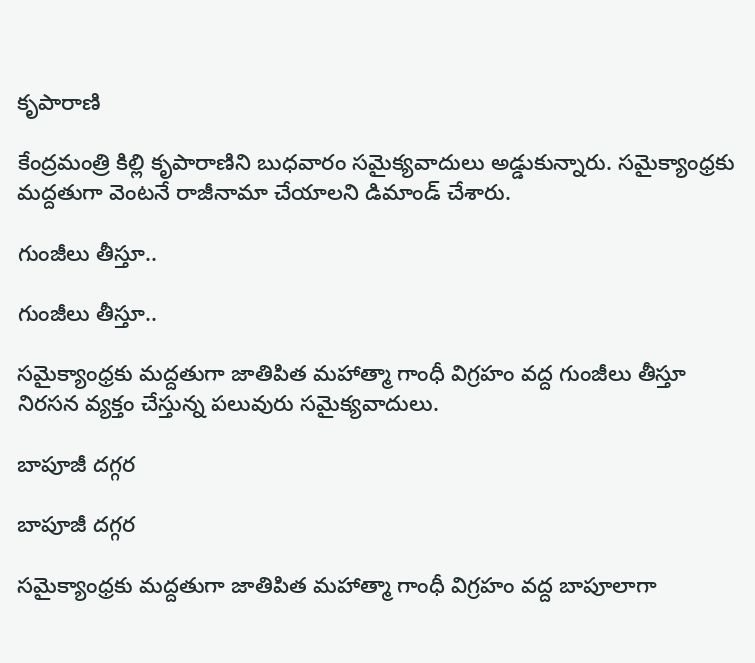కృపారాణి

కేంద్రమంత్రి కిల్లి కృపారాణిని బుధవారం సమైక్యవాదులు అడ్డుకున్నారు. సమైక్యాంధ్రకు మద్దతుగా వెంటనే రాజీనామా చేయాలని డిమాండ్ చేశారు.

గుంజీలు తీస్తూ..

గుంజీలు తీస్తూ..

సమైక్యాంధ్రకు మద్దతుగా జాతిపిత మహాత్మా గాంధీ విగ్రహం వద్ద గుంజీలు తీస్తూ నిరసన వ్యక్తం చేస్తున్న పలువురు సమైక్యవాదులు.

బాపూజీ దగ్గర

బాపూజీ దగ్గర

సమైక్యాంధ్రకు మద్దతుగా జాతిపిత మహాత్మా గాంధీ విగ్రహం వద్ద బాపూలాగా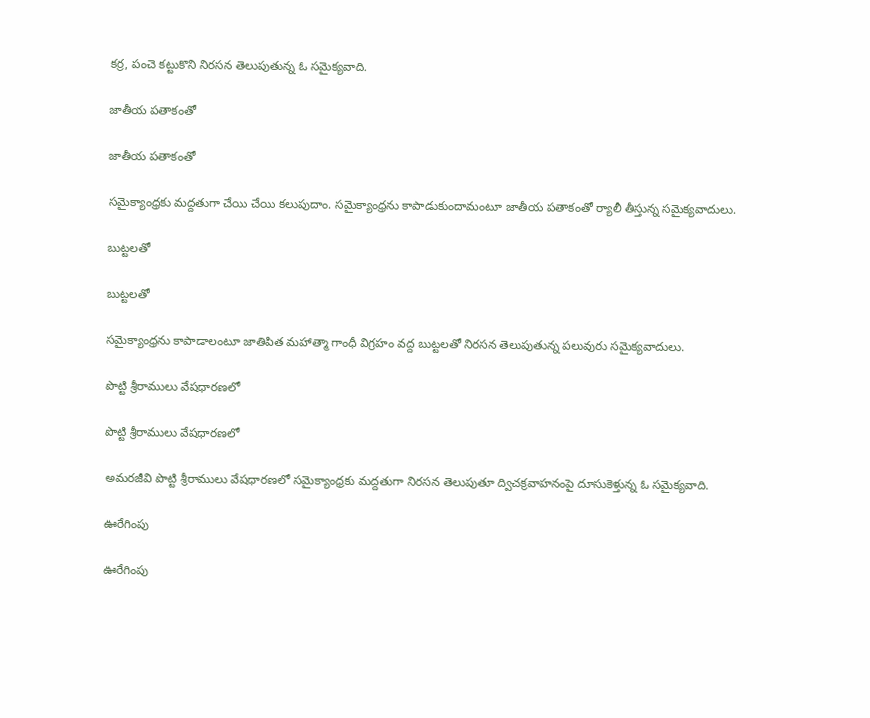కర్ర, పంచె కట్టుకొని నిరసన తెలుపుతున్న ఓ సమైక్యవాది.

జాతీయ పతాకంతో

జాతీయ పతాకంతో

సమైక్యాంధ్రకు మద్దతుగా చేయి చేయి కలుపుదాం. సమైక్యాంధ్రను కాపాడుకుందామంటూ జాతీయ పతాకంతో ర్యాలీ తీస్తున్న సమైక్యవాదులు.

బుట్టలతో

బుట్టలతో

సమైక్యాంధ్రను కాపాడాలంటూ జాతిపిత మహాత్మా గాంధీ విగ్రహం వద్ద బుట్టలతో నిరసన తెలుపుతున్న పలువురు సమైక్యవాదులు.

పొట్టి శ్రీరాములు వేషధారణలో

పొట్టి శ్రీరాములు వేషధారణలో

అమరజీవి పొట్టి శ్రీరాములు వేషధారణలో సమైక్యాంధ్రకు మద్దతుగా నిరసన తెలుపుతూ ద్విచక్రవాహనంపై దూసుకెళ్తున్న ఓ సమైక్యవాది.

ఊరేగింపు

ఊరేగింపు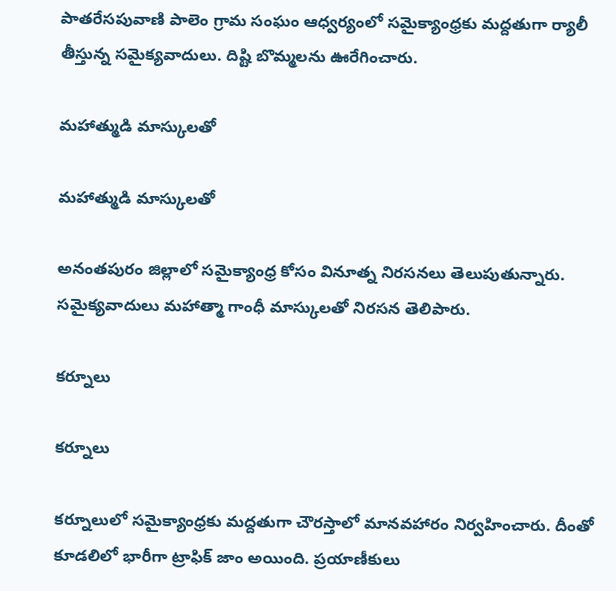పాతరేసపువాణి పాలెం గ్రామ సంఘం ఆధ్వర్యంలో సమైక్యాంధ్రకు మద్దతుగా ర్యాలీ తీస్తున్న సమైక్యవాదులు. దిష్టి బొమ్మలను ఊరేగించారు.

మహాత్ముడి మాస్కులతో

మహాత్ముడి మాస్కులతో

అనంతపురం జిల్లాలో సమైక్యాంధ్ర కోసం వినూత్న నిరసనలు తెలుపుతున్నారు. సమైక్యవాదులు మహాత్మా గాంధీ మాస్కులతో నిరసన తెలిపారు.

కర్నూలు

కర్నూలు

కర్నూలులో సమైక్యాంధ్రకు మద్దతుగా చౌరస్తాలో మానవహారం నిర్వహించారు. దీంతో కూడలిలో భారీగా ట్రాఫిక్ జాం అయింది. ప్రయాణీకులు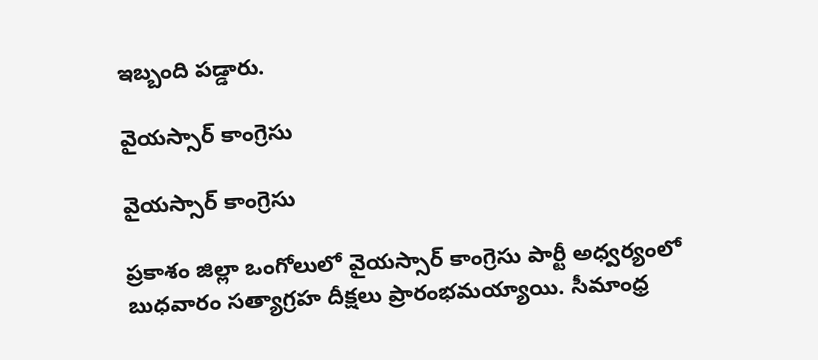ఇబ్బంది పడ్డారు.

వైయస్సార్ కాంగ్రెసు

వైయస్సార్ కాంగ్రెసు

ప్రకాశం జిల్లా ఒంగోలులో వైయస్సార్ కాంగ్రెసు పార్టీ అధ్వర్యంలో బుధవారం సత్యాగ్రహ దీక్షలు ప్రారంభమయ్యాయి. సీమాంధ్ర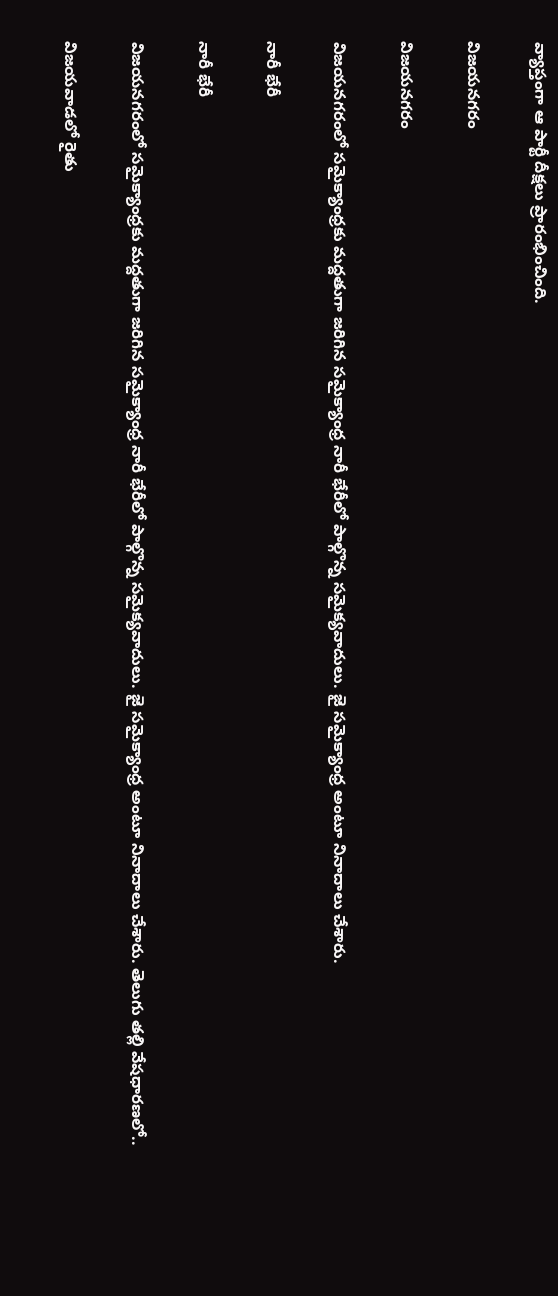వ్యాప్తంగా ఆ పార్టీ దీక్షలు ప్రారంభించింది.

విజయనగరం

విజయనగరం

విజయనగరంలో సమైక్యాంధ్రకు మద్దతుగా జరిగిన సమైక్యాంధ్ర నారీ భేరీలో పాల్గొన్న సమైక్యవాదులు. జై సమైక్యాంధ్ర అంటూ నినాదాలు చేశారు.

నారీ భేరీ

నారీ భేరీ

విజయనగరంలో సమైక్యాంధ్రకు మద్దతుగా జరిగిన సమైక్యాంధ్ర నారీ భేరీలో పాల్గొన్న సమైక్యవాదులు. జై సమైక్యాంధ్ర అంటూ నినాదాలు చేశారు. తెలుగు తల్లి వేషధారణలో..

విజయవాడలో రైతు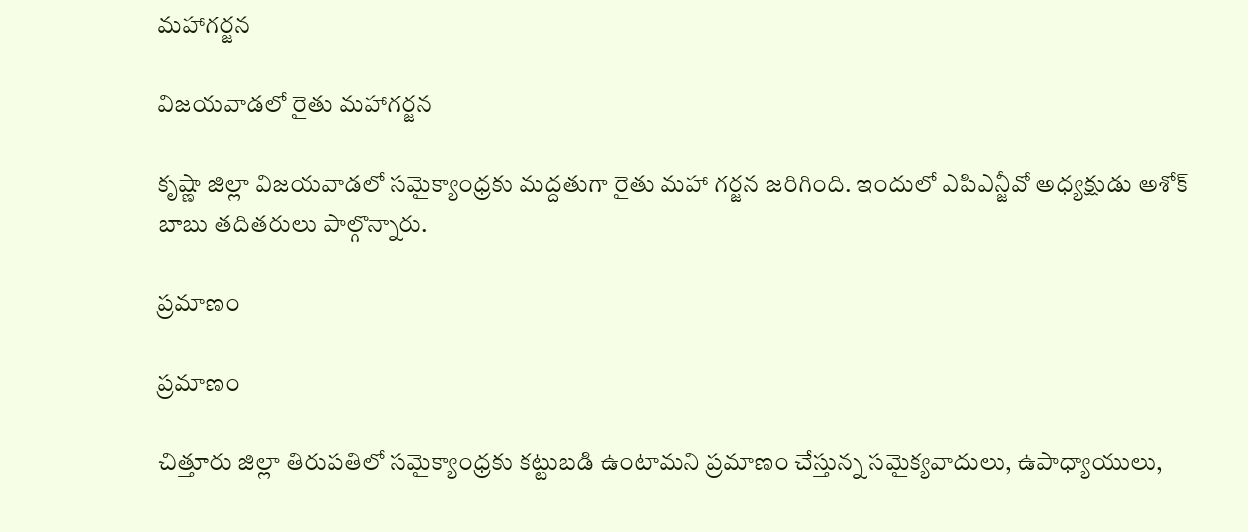మహాగర్జన

విజయవాడలో రైతు మహాగర్జన

కృష్ణా జిల్లా విజయవాడలో సమైక్యాంధ్రకు మద్దతుగా రైతు మహా గర్జన జరిగింది. ఇందులో ఎపిఎన్జీవో అధ్యక్షుడు అశోక్ బాబు తదితరులు పాల్గొన్నారు.

ప్రమాణం

ప్రమాణం

చిత్తూరు జిల్లా తిరుపతిలో సమైక్యాంధ్రకు కట్టుబడి ఉంటామని ప్రమాణం చేస్తున్న సమైక్యవాదులు, ఉపాధ్యాయులు,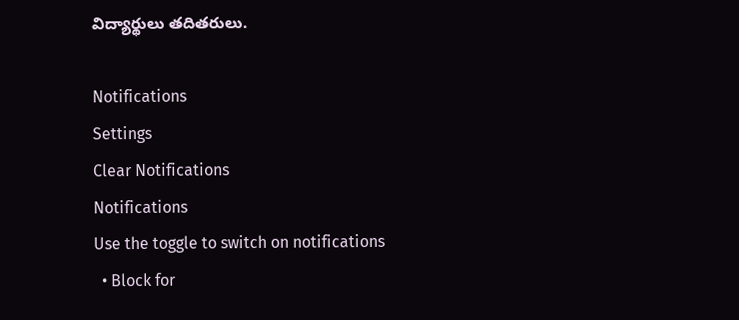విద్యార్థులు తదితరులు.

Notifications
Settings
Clear Notifications
Notifications
Use the toggle to switch on notifications
  • Block for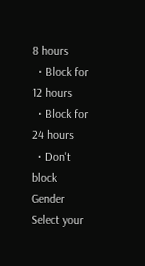8 hours
  • Block for 12 hours
  • Block for 24 hours
  • Don't block
Gender
Select your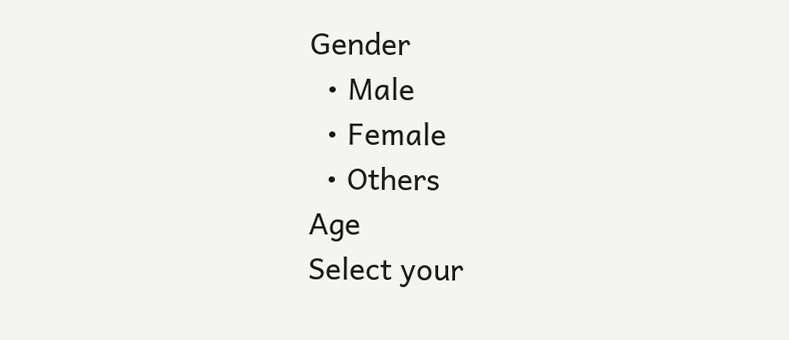Gender
  • Male
  • Female
  • Others
Age
Select your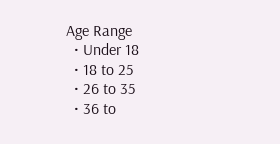Age Range
  • Under 18
  • 18 to 25
  • 26 to 35
  • 36 to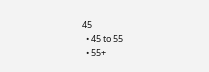45
  • 45 to 55
  • 55+